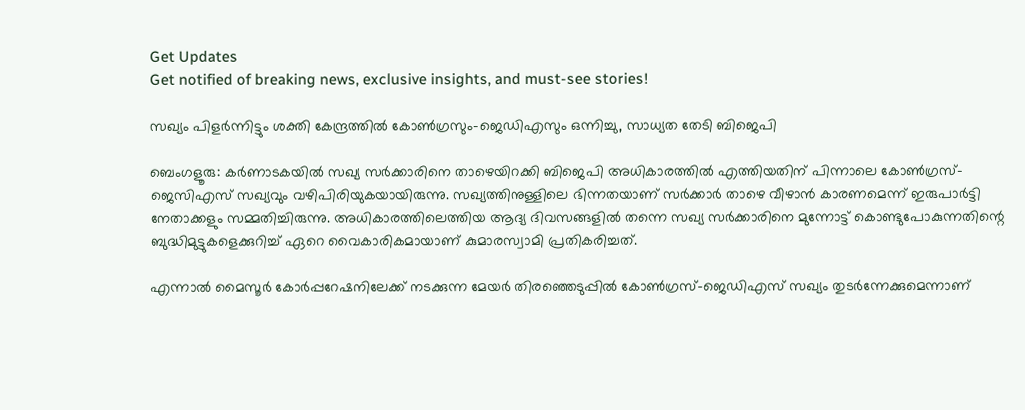Get Updates
Get notified of breaking news, exclusive insights, and must-see stories!

സഖ്യം പിളർന്നിട്ടും ശക്തി കേന്ദ്രത്തിൽ കോൺഗ്രസും-ജെഡിഎസും ഒന്നിച്ചു, സാധ്യത തേടി ബിജെപി

ബെംഗളൂരു: കർണാടകയിൽ സഖ്യ സർക്കാരിനെ താഴെയിറക്കി ബിജെപി അധികാരത്തിൽ എത്തിയതിന് പിന്നാലെ കോൺഗ്രസ്-ജെസിഎസ് സഖ്യവും വഴിപിരിയുകയായിരുന്നു. സഖ്യത്തിനുള്ളിലെ ഭിന്നതയാണ് സർക്കാർ താഴെ വീഴാൻ കാരണമെന്ന് ഇരുപാർട്ടി നേതാക്കളും സമ്മതിച്ചിരുന്നു. അധികാരത്തിലെത്തിയ ആദ്യ ദിവസങ്ങളിൽ തന്നെ സഖ്യ സർക്കാരിനെ മുന്നോട്ട് കൊണ്ടുപോകുന്നതിന്റെ ബുദ്ധിമുട്ടുകളെക്കുറിച്ച് ഏറെ വൈകാരികമായാണ് കുമാരസ്വാമി പ്രതികരിച്ചത്.

എന്നാൽ മൈസൂർ കോർപ്പറേഷനിലേക്ക് നടക്കുന്ന മേയർ തിരഞ്ഞെടുപ്പിൽ കോൺഗ്രസ്-ജെഡിഎസ് സഖ്യം തുടർന്നേക്കുമെന്നാണ്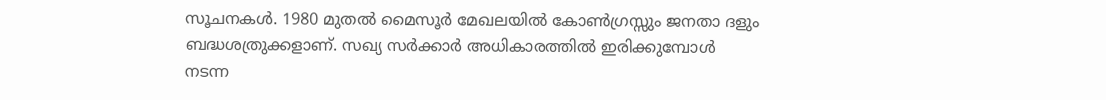സൂചനകൾ. 1980 മുതല്‍ മൈസൂര്‍ മേഖലയില്‍ കോണ്‍ഗ്രസ്സും ജനതാ ദളും ബദ്ധശത്രുക്കളാണ്. സഖ്യ സർക്കാർ അധികാരത്തിൽ ഇരിക്കുമ്പോൾ നടന്ന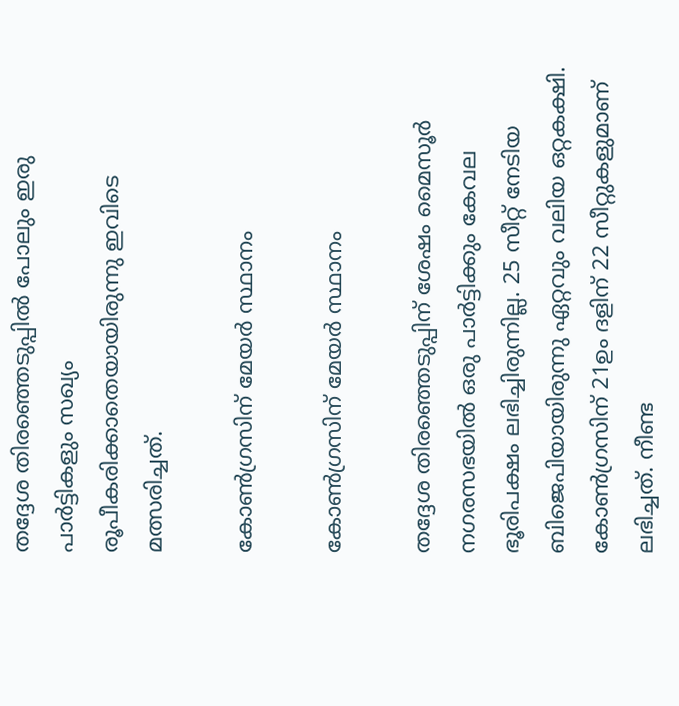തദ്ദേശ തിരഞ്ഞെടുപ്പിൽ പോലും ഇരു പാർട്ടികളും സഖ്യം രൂപീകരിക്കാതെയായിരുന്നു ഇവിടെ മത്സരിച്ചത്.

കോൺഗ്രസിന് മേയർ സ്ഥാനം

കോൺഗ്രസിന് മേയർ സ്ഥാനം

തദ്ദേശ തിരഞ്ഞെടുപ്പിന് ശേഷം മൈസൂർ നഗരസഭയിൽ ഒരു പാർട്ടിക്കും കേവല ഭൂരിപക്ഷം ലഭിച്ചിരുന്നില്ല. 25 സീറ്റ് നേടിയ ബിജെപിയായിരുന്നു ഏറ്റവും വലിയ ഒറ്റകക്ഷി. കോൺഗ്രസിന് 21ഉം ദളിന് 22 സീറ്റുകളുമാണ് ലഭിച്ചത്. നീണ്ട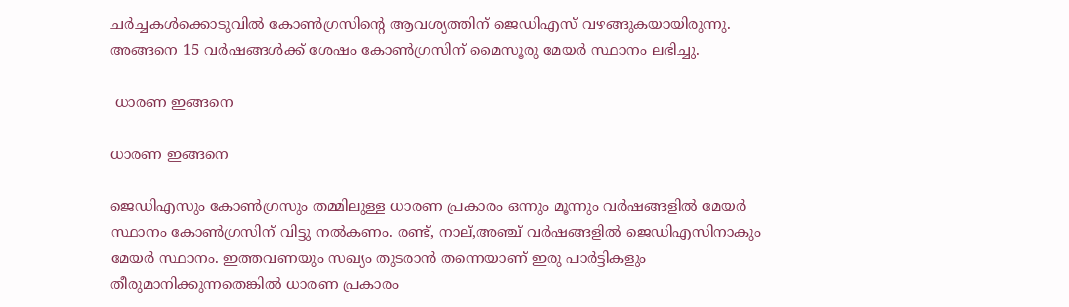ചർച്ചകൾക്കൊടുവിൽ കോൺഗ്രസിന്റെ ആവശ്യത്തിന് ജെഡിഎസ് വഴങ്ങുകയായിരുന്നു. അങ്ങനെ 15 വർഷങ്ങൾക്ക് ശേഷം കോൺഗ്രസിന് മൈസൂരു മേയർ സ്ഥാനം ലഭിച്ചു.

 ധാരണ ഇങ്ങനെ

ധാരണ ഇങ്ങനെ

ജെഡിഎസും കോൺഗ്രസും തമ്മിലുള്ള ധാരണ പ്രകാരം ഒന്നും മൂന്നും വർഷങ്ങളിൽ മേയർ സ്ഥാനം കോൺഗ്രസിന് വിട്ടു നൽകണം. രണ്ട്, നാല്,അഞ്ച് വർഷങ്ങളിൽ ജെഡിഎസിനാകും മേയർ സ്ഥാനം. ഇത്തവണയും സഖ്യം തുടരാൻ തന്നെയാണ് ഇരു പാർട്ടികളും തീരുമാനിക്കുന്നതെങ്കിൽ ധാരണ പ്രകാരം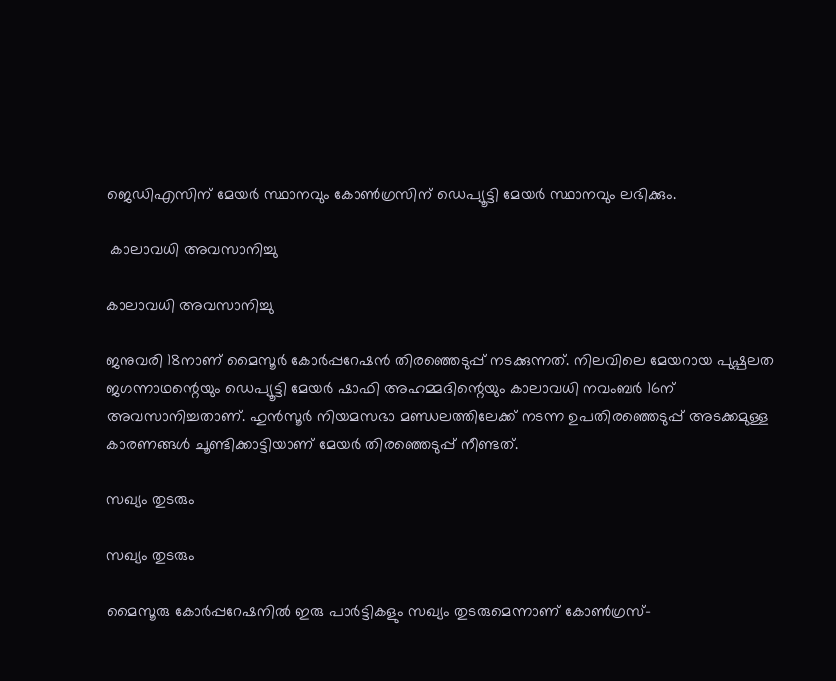ജെഡിഎസിന് മേയർ സ്ഥാനവും കോൺഗ്രസിന് ഡെപ്യൂട്ടി മേയർ സ്ഥാനവും ലഭിക്കും.

 കാലാവധി അവസാനിച്ചു

കാലാവധി അവസാനിച്ചു

ജനുവരി 18നാണ് മൈസൂർ കോർപ്പറേഷൻ തിരഞ്ഞെടുപ്പ് നടക്കുന്നത്. നിലവിലെ മേയറായ പുഷ്പലത ജഗന്നാഥന്റെയും ഡെപ്യൂട്ടി മേയർ ഷാഫി അഹമ്മദിന്റെയും കാലാവധി നവംബർ 16ന് അവസാനിച്ചതാണ്. ഹുൻസൂർ നിയമസഭാ മണ്ഡലത്തിലേക്ക് നടന്ന ഉപതിരഞ്ഞെടുപ്പ് അടക്കമുള്ള കാരണങ്ങൾ ചൂണ്ടിക്കാട്ടിയാണ് മേയർ തിരഞ്ഞെടുപ്പ് നീണ്ടത്.

സഖ്യം തുടരും

സഖ്യം തുടരും

മൈസൂരു കോർപ്പറേഷനിൽ ഇരു പാർട്ടികളും സഖ്യം തുടരുമെന്നാണ് കോൺഗ്രസ്-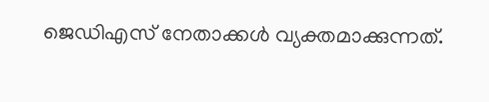ജെഡിഎസ് നേതാക്കൾ വ്യക്തമാക്കുന്നത്.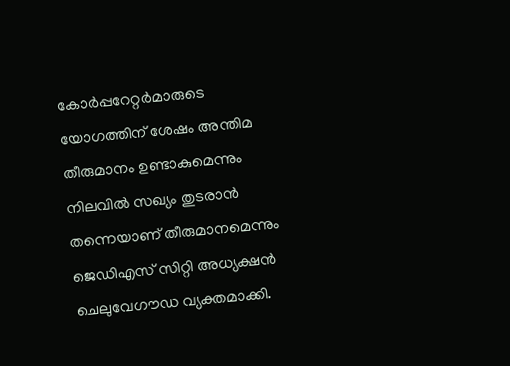കോർപ്പറേറ്റർമാരുടെ യോഗത്തിന് ശേഷം അന്തിമ തീരുമാനം ഉണ്ടാകുമെന്നും നിലവിൽ സഖ്യം തുടരാൻ തന്നെയാണ് തീരുമാനമെന്നും ജെഡിഎസ് സിറ്റി അധ്യക്ഷൻ ചെലുവേഗൗഡ വ്യക്തമാക്കി.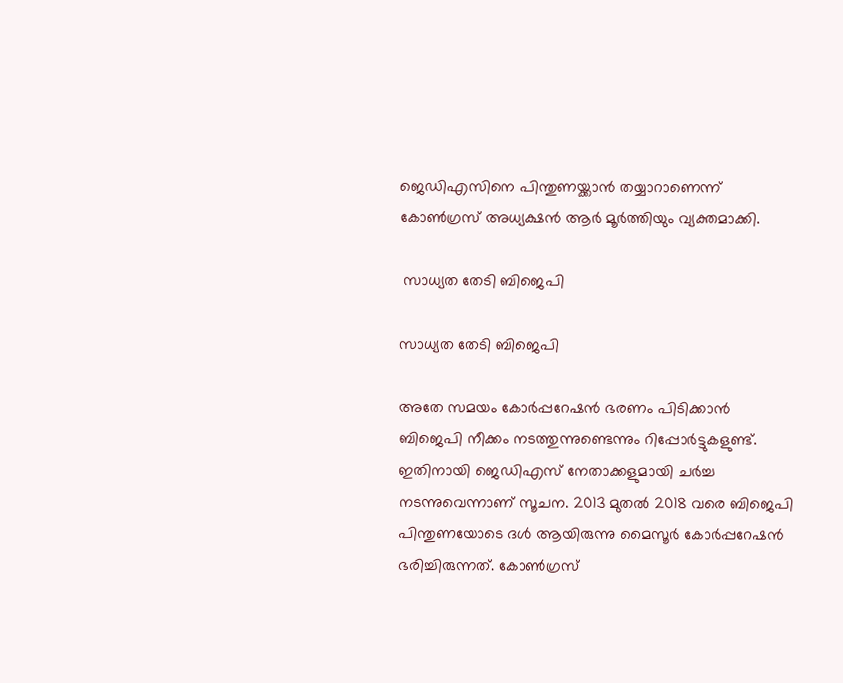ജെഡിഎസിനെ പിന്തുണയ്ക്കാൻ തയ്യാറാണെന്ന് കോൺഗ്രസ് അധ്യക്ഷൻ ആർ മൂർത്തിയും വ്യക്തമാക്കി.

 സാധ്യത തേടി ബിജെപി

സാധ്യത തേടി ബിജെപി

അതേ സമയം കോർപ്പറേഷൻ ഭരണം പിടിക്കാൻ ബിജെപി നീക്കം നടത്തുന്നുണ്ടെന്നും റിപ്പോർട്ടുകളുണ്ട്. ഇതിനായി ജെഡിഎസ് നേതാക്കളുമായി ചർച്ച നടന്നുവെന്നാണ് സൂചന. 2013 മുതല്‍ 2018 വരെ ബിജെപി പിന്തുണയോടെ ദള്‍ ആയിരുന്നു മൈസൂര്‍ കോര്‍പ്പറേഷന്‍ ഭരിച്ചിരുന്നത്. കോൺഗ്രസ്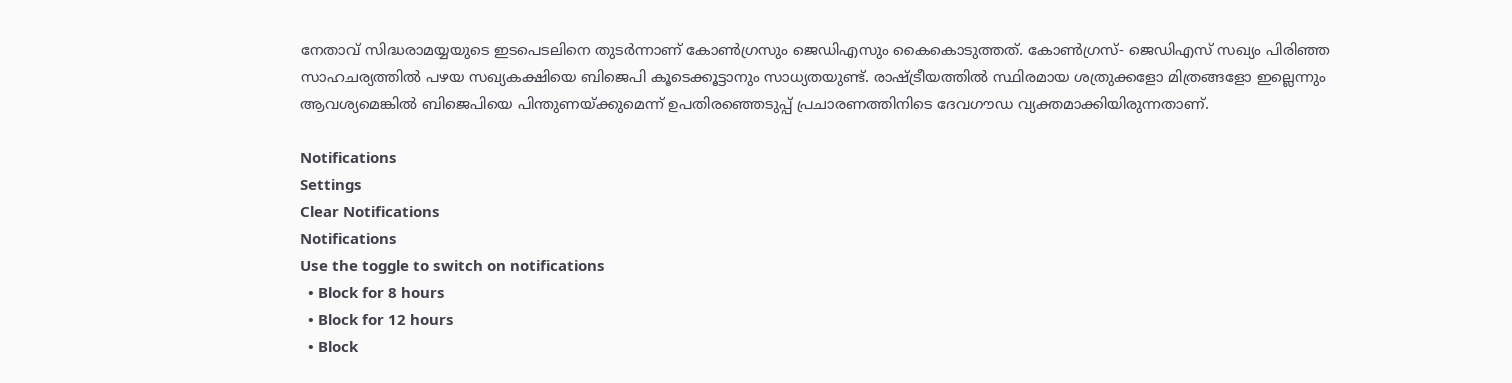നേതാവ് സിദ്ധരാമയ്യയുടെ ഇടപെടലിനെ തുടർന്നാണ് കോൺഗ്രസും ജെഡിഎസും കൈകൊടുത്തത്. കോൺഗ്രസ്- ജെഡിഎസ് സഖ്യം പിരിഞ്ഞ സാഹചര്യത്തിൽ പഴയ സഖ്യകക്ഷിയെ ബിജെപി കൂടെക്കൂട്ടാനും സാധ്യതയുണ്ട്. രാഷ്ട്രീയത്തിൽ സ്ഥിരമായ ശത്രുക്കളോ മിത്രങ്ങളോ ഇല്ലെന്നും ആവശ്യമെങ്കിൽ ബിജെപിയെ പിന്തുണയ്ക്കുമെന്ന് ഉപതിരഞ്ഞെടുപ്പ് പ്രചാരണത്തിനിടെ ദേവഗൗഡ വ്യക്തമാക്കിയിരുന്നതാണ്.

Notifications
Settings
Clear Notifications
Notifications
Use the toggle to switch on notifications
  • Block for 8 hours
  • Block for 12 hours
  • Block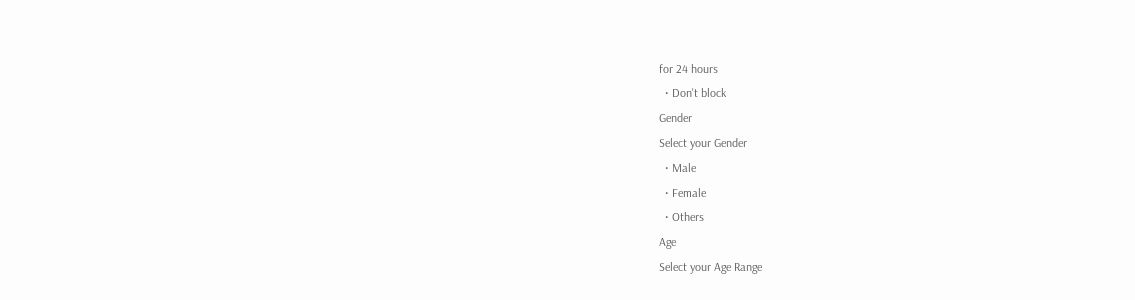for 24 hours
  • Don't block
Gender
Select your Gender
  • Male
  • Female
  • Others
Age
Select your Age Range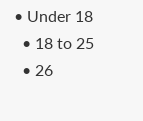• Under 18
  • 18 to 25
  • 26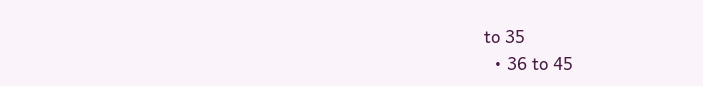to 35
  • 36 to 45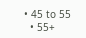• 45 to 55
  • 55+